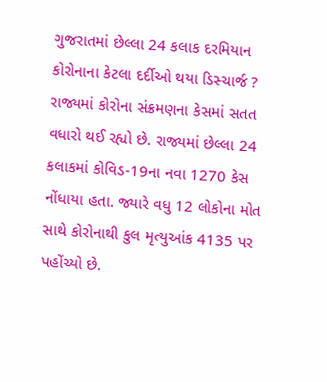ગુજરાતમાં છેલ્લા 24 કલાક દરમિયાન કોરોનાના કેટલા દર્દીઓ થયા ડિસ્ચાર્જ ?
રાજ્યમાં કોરોના સંક્રમણના કેસમાં સતત વધારો થઈ રહ્યો છે. રાજ્યમાં છેલ્લા 24 કલાકમાં કોવિડ-19ના નવા 1270 કેસ નોંધાયા હતા. જ્યારે વધુ 12 લોકોના મોત સાથે કોરોનાથી કુલ મૃત્યુઆંક 4135 પર પહોંચ્યો છે.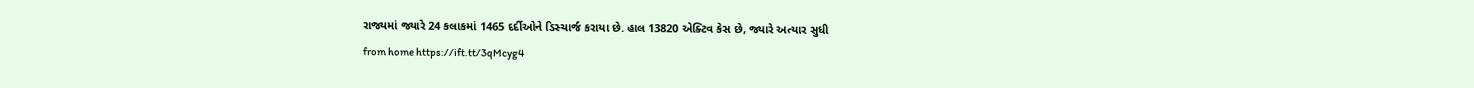રાજ્યમાં જ્યારે 24 કલાકમાં 1465 દર્દીઓને ડિસ્ચાર્જ કરાયા છે. હાલ 13820 એક્ટિવ કેસ છે, જ્યારે અત્યાર સુધી
from home https://ift.tt/3qMcyg4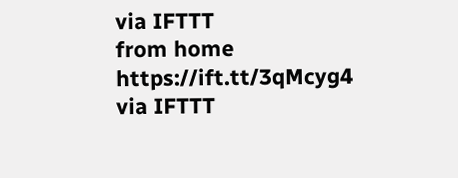via IFTTT
from home https://ift.tt/3qMcyg4
via IFTTT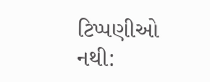ટિપ્પણીઓ નથી: